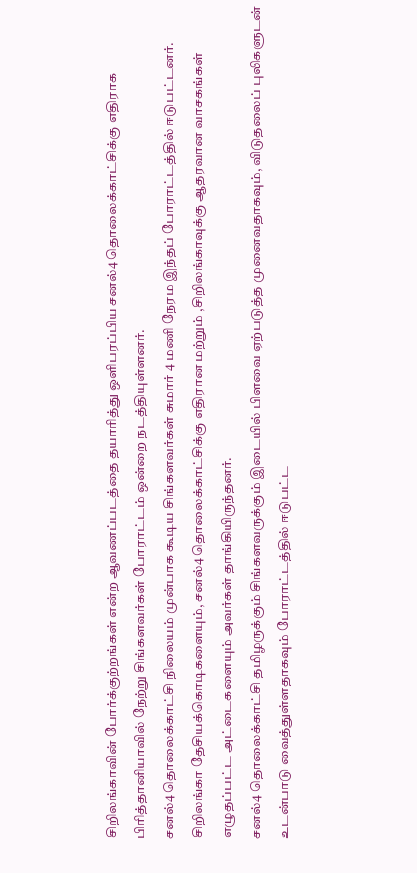சிறிலங்காவின் போர்க்குற்றங்கள் என்ற ஆவணப்படத்தை தயாரித்து ஒளிபரப்பிய சனல்4 தொலைக்காட்சிக்கு எதிராக பிரித்தானியாவில் நேற்று சிங்களவர்கள் போராட்டம் ஒன்றை நடத்தியுள்ளனர்.
சனல்4 தொலைக்காட்சி நிலையம் முன்பாக கூடிய சிங்களவர்கள் சுமார் 4 மணி நேரம இந்தப் போராட்டத்தில் ஈடுபட்டனர்.
சிறிலங்கா தேசியக்கொடிகளையும், சனல்4 தொலைக்காட்சிக்கு எதிரான மற்றும் ,சிறிலங்காவுக்கு ஆதரவான வாசகங்கள் எழுதப்பட்ட அட்டைகளையும் அவர்கள் தாங்கியிருந்தனர்.
சனல்4 தொலைக்காட்சி தமிழருக்கும் சிங்களவருக்கும் இடையில் பிளவை ஏற்படுத்த முனைவதாகவும், விடுதலைப் புலிகளுடன் உடன்பாடு வைத்துள்ளதாகவும் போராட்டத்தில் ஈடுபட்ட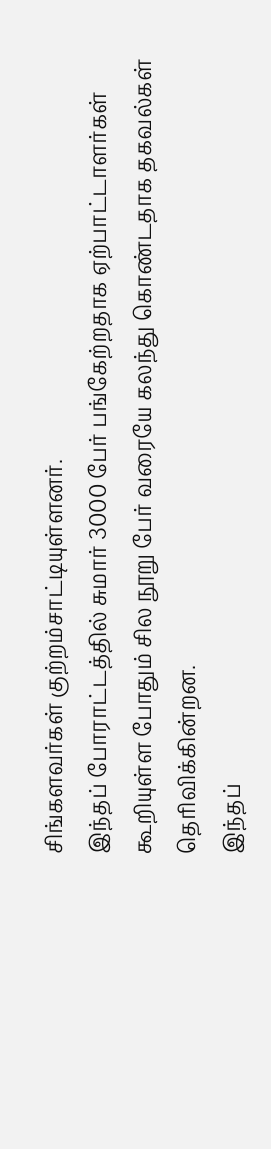சிங்களவர்கள் குற்றம்சாட்டியுள்ளனர்.
இந்தப் போராட்டத்தில் சுமார் 3000 பேர் பங்கேற்றதாக ஏற்பாட்டாளர்கள் கூறியுள்ள போதும் சில நூறு பேர் வரையே கலந்து கொண்டதாக தகவல்கள் தெரிவிக்கின்றன.
இந்தப்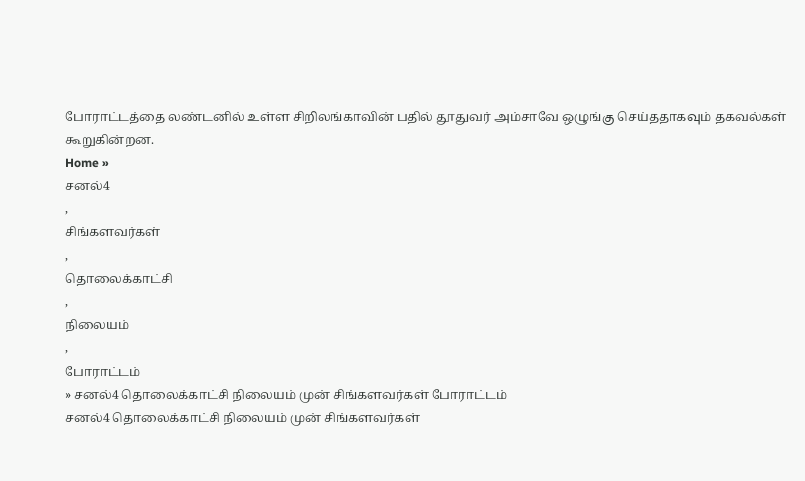போராட்டத்தை லண்டனில் உள்ள சிறிலங்காவின் பதில் தூதுவர் அம்சாவே ஒழுங்கு செய்ததாகவும் தகவல்கள் கூறுகின்றன.
Home »
சனல்4
,
சிங்களவர்கள்
,
தொலைக்காட்சி
,
நிலையம்
,
போராட்டம்
» சனல்4 தொலைக்காட்சி நிலையம் முன் சிங்களவர்கள் போராட்டம்
சனல்4 தொலைக்காட்சி நிலையம் முன் சிங்களவர்கள்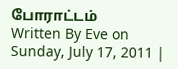போராட்டம்
Written By Eve on Sunday, July 17, 2011 |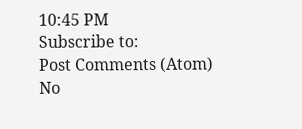10:45 PM
Subscribe to:
Post Comments (Atom)
No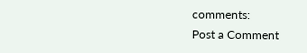comments:
Post a Comment